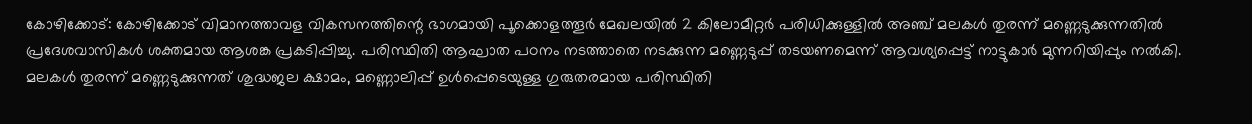കോഴിക്കോട്: കോഴിക്കോട് വിമാനത്താവള വികസനത്തിന്റെ ഭാഗമായി പൂക്കൊളത്തൂർ മേഖലയിൽ 2 കിലോമീറ്റർ പരിധിക്കുള്ളിൽ അഞ്ച് മലകൾ തുരന്ന് മണ്ണെടുക്കുന്നതിൽ പ്രദേശവാസികൾ ശക്തമായ ആശങ്ക പ്രകടിപ്പിച്ചു. പരിസ്ഥിതി ആഘാത പഠനം നടത്താതെ നടക്കുന്ന മണ്ണെടുപ്പ് തടയണമെന്ന് ആവശ്യപ്പെട്ട് നാട്ടുകാർ മുന്നറിയിപ്പും നൽകി.
മലകൾ തുരന്ന് മണ്ണെടുക്കുന്നത് ശുദ്ധജല ക്ഷാമം, മണ്ണൊലിപ്പ് ഉൾപ്പെടെയുള്ള ഗുരുതരമായ പരിസ്ഥിതി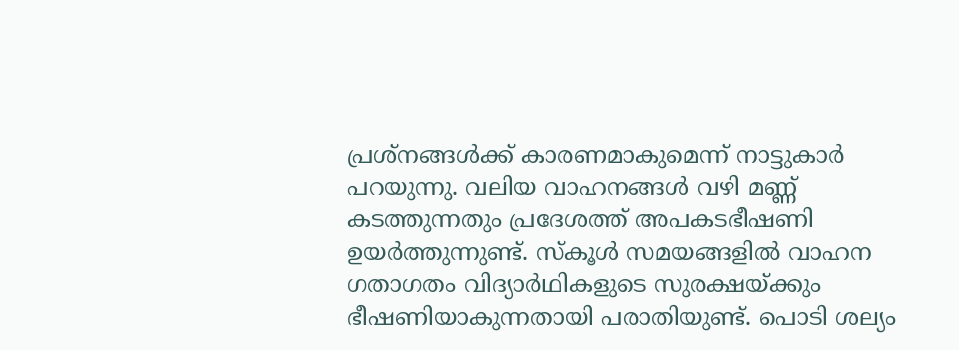പ്രശ്നങ്ങൾക്ക് കാരണമാകുമെന്ന് നാട്ടുകാർ പറയുന്നു. വലിയ വാഹനങ്ങൾ വഴി മണ്ണ് കടത്തുന്നതും പ്രദേശത്ത് അപകടഭീഷണി ഉയർത്തുന്നുണ്ട്. സ്കൂൾ സമയങ്ങളിൽ വാഹന ഗതാഗതം വിദ്യാർഥികളുടെ സുരക്ഷയ്ക്കും ഭീഷണിയാകുന്നതായി പരാതിയുണ്ട്. പൊടി ശല്യം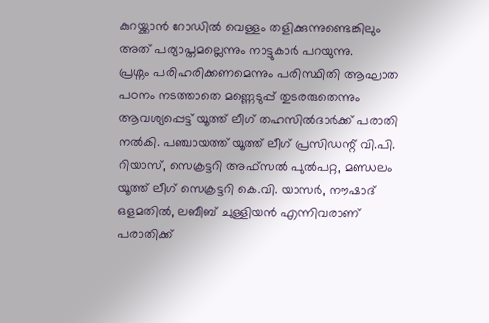കുറയ്ക്കാൻ റോഡിൽ വെള്ളം തളിക്കുന്നുണ്ടെങ്കിലും അത് പര്യാപ്തമല്ലെന്നും നാട്ടുകാർ പറയുന്നു.
പ്രശ്നം പരിഹരിക്കണമെന്നും പരിസ്ഥിതി ആഘാത പഠനം നടത്താതെ മണ്ണെടുപ്പ് തുടരരുതെന്നും ആവശ്യപ്പെട്ട് യൂത്ത് ലീഗ് തഹസിൽദാർക്ക് പരാതി നൽകി. പഞ്ചായത്ത് യൂത്ത് ലീഗ് പ്രസിഡന്റ് വി.പി. റിയാസ്, സെക്രട്ടറി അഫ്സൽ പുൽപറ്റ, മണ്ഡലം യൂത്ത് ലീഗ് സെക്രട്ടറി കെ.വി. യാസർ, നൗഷാദ് ഒളമതിൽ, ലബീബ് ചുള്ളിയൻ എന്നിവരാണ് പരാതിക്ക്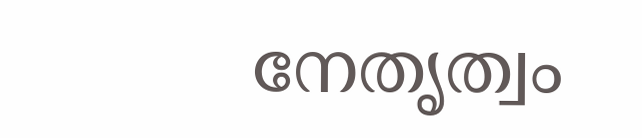നേതൃത്വം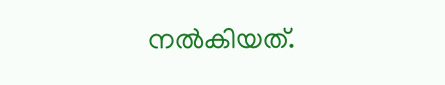നൽകിയത്.